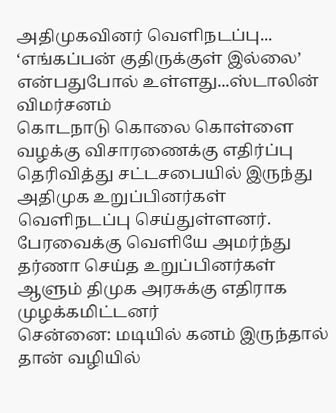அதிமுகவினர் வெளிநடப்பு... ‘எங்கப்பன் குதிருக்குள் இல்லை’ என்பதுபோல் உள்ளது...ஸ்டாலின் விமர்சனம்
கொடநாடு கொலை கொள்ளை வழக்கு விசாரணைக்கு எதிர்ப்பு தெரிவித்து சட்டசபையில் இருந்து அதிமுக உறுப்பினர்கள் வெளிநடப்பு செய்துள்ளனர். பேரவைக்கு வெளியே அமர்ந்து தர்ணா செய்த உறுப்பினர்கள் ஆளும் திமுக அரசுக்கு எதிராக முழக்கமிட்டனர்
சென்னை: மடியில் கனம் இருந்தால் தான் வழியில்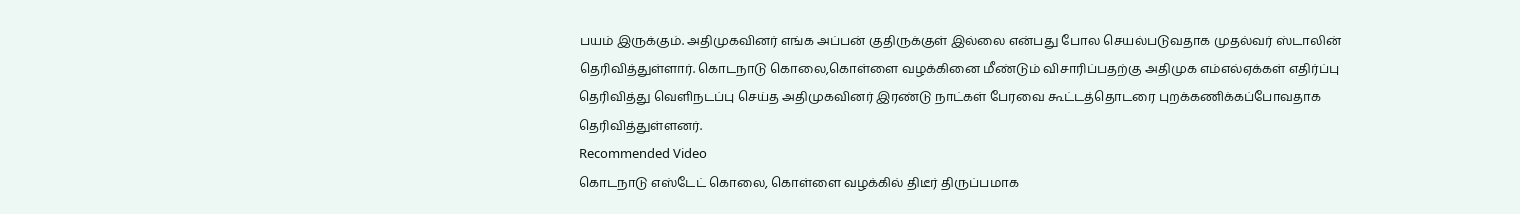பயம் இருக்கும். அதிமுகவினர் எங்க அப்பன் குதிருக்குள் இல்லை என்பது போல செயல்படுவதாக முதல்வர் ஸ்டாலின் தெரிவித்துள்ளார். கொடநாடு கொலை,கொள்ளை வழக்கினை மீண்டும் விசாரிப்பதற்கு அதிமுக எம்எல்ஏக்கள் எதிர்ப்பு தெரிவித்து வெளிநடப்பு செய்த அதிமுகவினர் இரண்டு நாட்கள் பேரவை கூட்டத்தொடரை புறக்கணிக்கப்போவதாக தெரிவித்துள்ளனர்.
Recommended Video
கொடநாடு எஸ்டேட் கொலை, கொள்ளை வழக்கில் திடீர் திருப்பமாக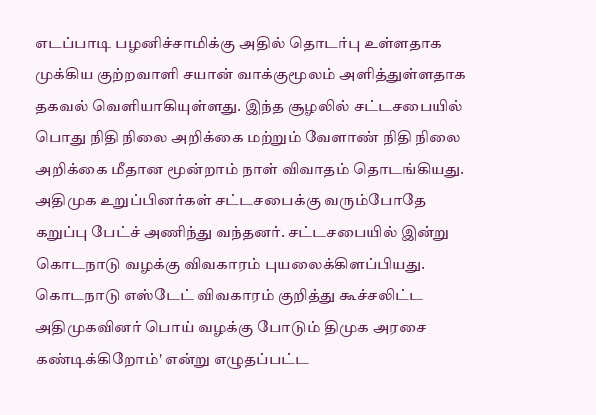எடப்பாடி பழனிச்சாமிக்கு அதில் தொடர்பு உள்ளதாக முக்கிய குற்றவாளி சயான் வாக்குமூலம் அளித்துள்ளதாக தகவல் வெளியாகியுள்ளது. இந்த சூழலில் சட்டசபையில் பொது நிதி நிலை அறிக்கை மற்றும் வேளாண் நிதி நிலை அறிக்கை மீதான மூன்றாம் நாள் விவாதம் தொடங்கியது.
அதிமுக உறுப்பினர்கள் சட்டசபைக்கு வரும்போதே கறுப்பு பேட்ச் அணிந்து வந்தனர். சட்டசபையில் இன்று கொடநாடு வழக்கு விவகாரம் புயலைக்கிளப்பியது. கொடநாடு எஸ்டேட் விவகாரம் குறித்து கூச்சலிட்ட அதிமுகவினர் பொய் வழக்கு போடும் திமுக அரசை கண்டிக்கிறோம்' என்று எழுதப்பட்ட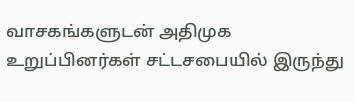வாசகங்களுடன் அதிமுக உறுப்பினர்கள் சட்டசபையில் இருந்து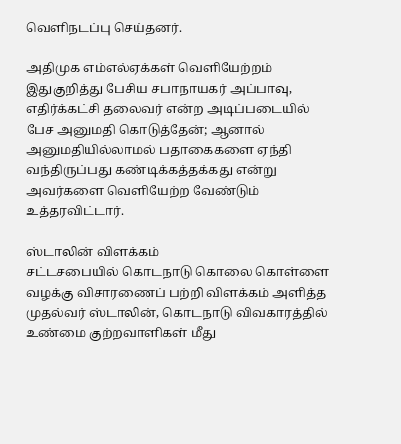வெளிநடப்பு செய்தனர்.

அதிமுக எம்எல்ஏக்கள் வெளியேற்றம்
இதுகுறித்து பேசிய சபாநாயகர் அப்பாவு, எதிர்க்கட்சி தலைவர் என்ற அடிப்படையில் பேச அனுமதி கொடுத்தேன்; ஆனால் அனுமதியில்லாமல் பதாகைகளை ஏந்தி வந்திருப்பது கண்டிக்கத்தக்கது என்று அவர்களை வெளியேற்ற வேண்டும் உத்தரவிட்டார்.

ஸ்டாலின் விளக்கம்
சட்டசபையில் கொடநாடு கொலை கொள்ளை வழக்கு விசாரணைப் பற்றி விளக்கம் அளித்த முதல்வர் ஸ்டாலின், கொடநாடு விவகாரத்தில் உண்மை குற்றவாளிகள் மீது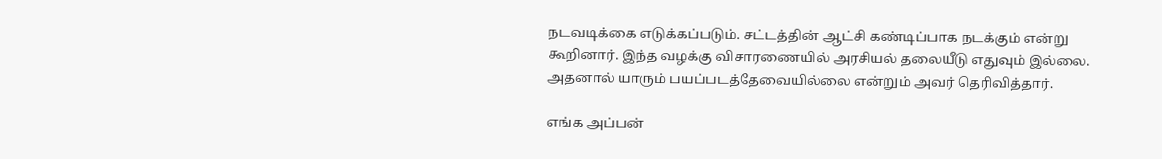நடவடிக்கை எடுக்கப்படும். சட்டத்தின் ஆட்சி கண்டிப்பாக நடக்கும் என்று கூறினார். இந்த வழக்கு விசாரணையில் அரசியல் தலையீடு எதுவும் இல்லை. அதனால் யாரும் பயப்படத்தேவையில்லை என்றும் அவர் தெரிவித்தார்.

எங்க அப்பன்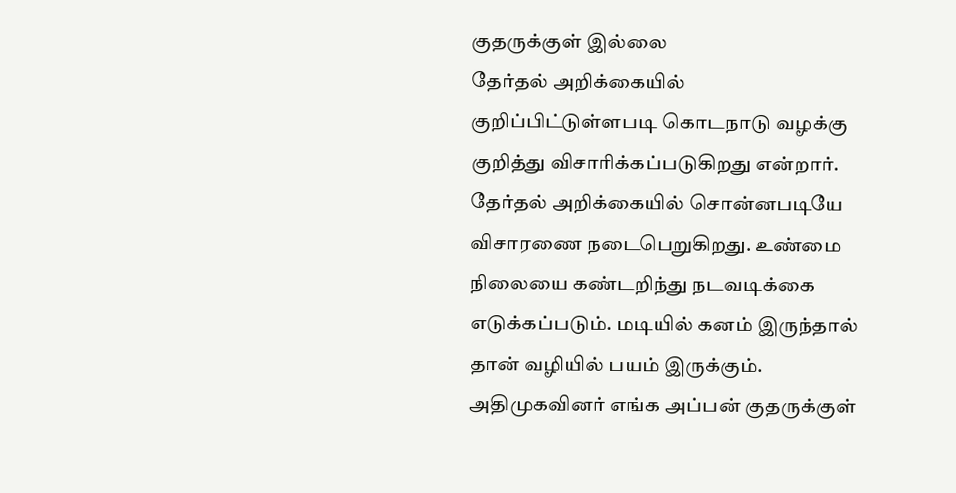குதருக்குள் இல்லை
தேர்தல் அறிக்கையில் குறிப்பிட்டுள்ளபடி கொடநாடு வழக்கு குறித்து விசாரிக்கப்படுகிறது என்றார். தேர்தல் அறிக்கையில் சொன்னபடியே விசாரணை நடைபெறுகிறது. உண்மை நிலையை கண்டறிந்து நடவடிக்கை எடுக்கப்படும். மடியில் கனம் இருந்தால் தான் வழியில் பயம் இருக்கும். அதிமுகவினர் எங்க அப்பன் குதருக்குள்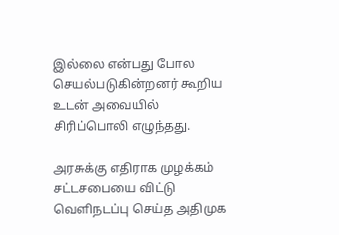இல்லை என்பது போல செயல்படுகின்றனர் கூறிய உடன் அவையில் சிரிப்பொலி எழுந்தது.

அரசுக்கு எதிராக முழக்கம்
சட்டசபையை விட்டு வெளிநடப்பு செய்த அதிமுக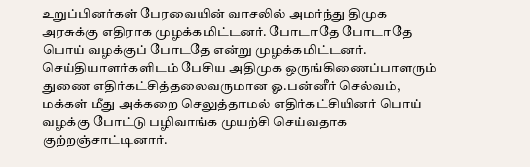உறுப்பினர்கள் பேரவையின் வாசலில் அமர்ந்து திமுக அரசுக்கு எதிராக முழக்கமிட்டனர். போடாதே போடாதே பொய் வழக்குப் போடதே என்று முழக்கமிட்டனர்.
செய்தியாளர்களிடம் பேசிய அதிமுக ஒருங்கிணைப்பாளரும் துணை எதிர்கட்சித்தலைவருமான ஓ.பன்னீர் செல்வம், மக்கள் மீது அக்கறை செலுத்தாமல் எதிர்கட்சியினர் பொய் வழக்கு போட்டு பழிவாங்க முயற்சி செய்வதாக குற்றஞ்சாட்டினார்.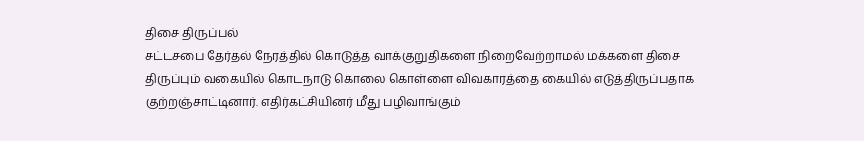திசை திருப்பல்
சட்டசபை தேர்தல் நேரத்தில் கொடுத்த வாக்குறுதிகளை நிறைவேற்றாமல் மக்களை திசை திருப்பும் வகையில் கொடநாடு கொலை கொள்ளை விவகாரத்தை கையில் எடுத்திருப்பதாக குற்றஞ்சாட்டினார். எதிர்கட்சியினர் மீது பழிவாங்கும்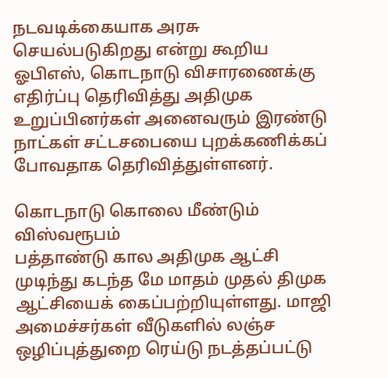நடவடிக்கையாக அரசு செயல்படுகிறது என்று கூறிய ஓபிஎஸ், கொடநாடு விசாரணைக்கு எதிர்ப்பு தெரிவித்து அதிமுக உறுப்பினர்கள் அனைவரும் இரண்டு நாட்கள் சட்டசபையை புறக்கணிக்கப் போவதாக தெரிவித்துள்ளனர்.

கொடநாடு கொலை மீண்டும் விஸ்வரூபம்
பத்தாண்டு கால அதிமுக ஆட்சி முடிந்து கடந்த மே மாதம் முதல் திமுக ஆட்சியைக் கைப்பற்றியுள்ளது. மாஜி அமைச்சர்கள் வீடுகளில் லஞ்ச ஒழிப்புத்துறை ரெய்டு நடத்தப்பட்டு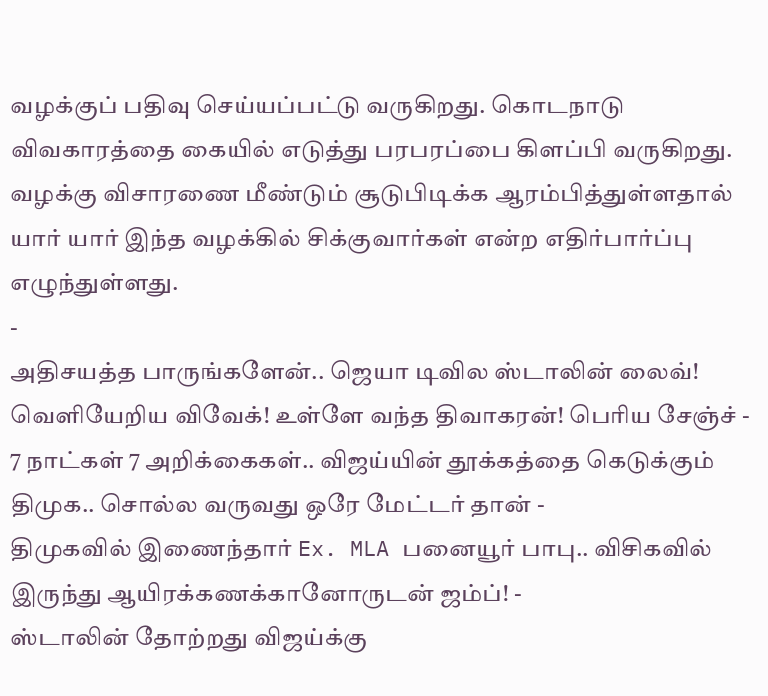வழக்குப் பதிவு செய்யப்பட்டு வருகிறது. கொடநாடு விவகாரத்தை கையில் எடுத்து பரபரப்பை கிளப்பி வருகிறது. வழக்கு விசாரணை மீண்டும் சூடுபிடிக்க ஆரம்பித்துள்ளதால் யார் யார் இந்த வழக்கில் சிக்குவார்கள் என்ற எதிர்பார்ப்பு எழுந்துள்ளது.
-
அதிசயத்த பாருங்களேன்.. ஜெயா டிவில ஸ்டாலின் லைவ்! வெளியேறிய விவேக்! உள்ளே வந்த திவாகரன்! பெரிய சேஞ்ச் -
7 நாட்கள் 7 அறிக்கைகள்.. விஜய்யின் தூக்கத்தை கெடுக்கும் திமுக.. சொல்ல வருவது ஒரே மேட்டர் தான் -
திமுகவில் இணைந்தார் Ex. MLA பனையூர் பாபு.. விசிகவில் இருந்து ஆயிரக்கணக்கானோருடன் ஜம்ப்! -
ஸ்டாலின் தோற்றது விஜய்க்கு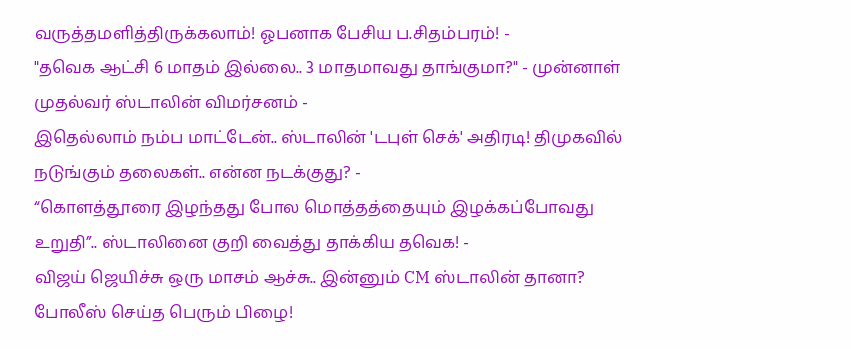வருத்தமளித்திருக்கலாம்! ஓபனாக பேசிய ப.சிதம்பரம்! -
"தவெக ஆட்சி 6 மாதம் இல்லை.. 3 மாதமாவது தாங்குமா?" - முன்னாள் முதல்வர் ஸ்டாலின் விமர்சனம் -
இதெல்லாம் நம்ப மாட்டேன்.. ஸ்டாலின் 'டபுள் செக்' அதிரடி! திமுகவில் நடுங்கும் தலைகள்.. என்ன நடக்குது? -
“கொளத்தூரை இழந்தது போல மொத்தத்தையும் இழக்கப்போவது உறுதி”.. ஸ்டாலினை குறி வைத்து தாக்கிய தவெக! -
விஜய் ஜெயிச்சு ஒரு மாசம் ஆச்சு.. இன்னும் CM ஸ்டாலின் தானா? போலீஸ் செய்த பெரும் பிழை!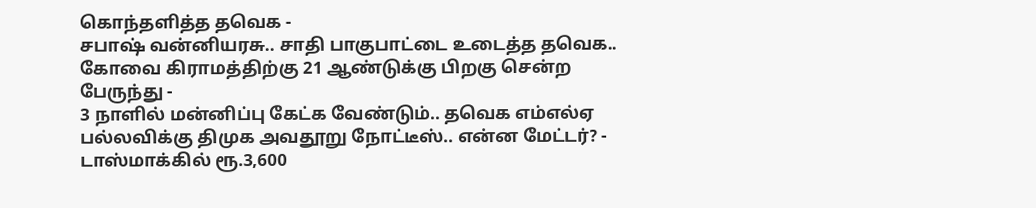கொந்தளித்த தவெக -
சபாஷ் வன்னியரசு.. சாதி பாகுபாட்டை உடைத்த தவெக.. கோவை கிராமத்திற்கு 21 ஆண்டுக்கு பிறகு சென்ற பேருந்து -
3 நாளில் மன்னிப்பு கேட்க வேண்டும்.. தவெக எம்எல்ஏ பல்லவிக்கு திமுக அவதூறு நோட்டீஸ்.. என்ன மேட்டர்? -
டாஸ்மாக்கில் ரூ.3,600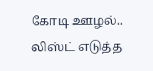கோடி ஊழல்.. லிஸ்ட் எடுத்த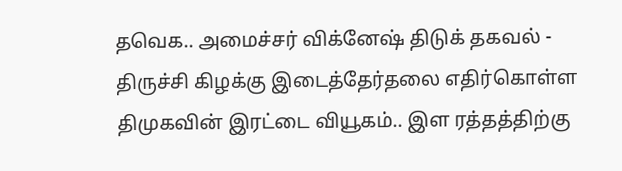தவெக.. அமைச்சர் விக்னேஷ் திடுக் தகவல் -
திருச்சி கிழக்கு இடைத்தேர்தலை எதிர்கொள்ள திமுகவின் இரட்டை வியூகம்.. இள ரத்தத்திற்கு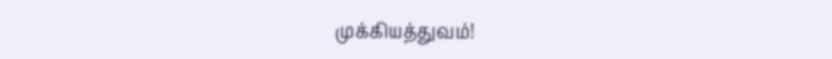முக்கியத்துவம்!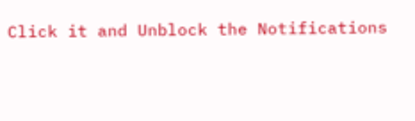Click it and Unblock the Notifications